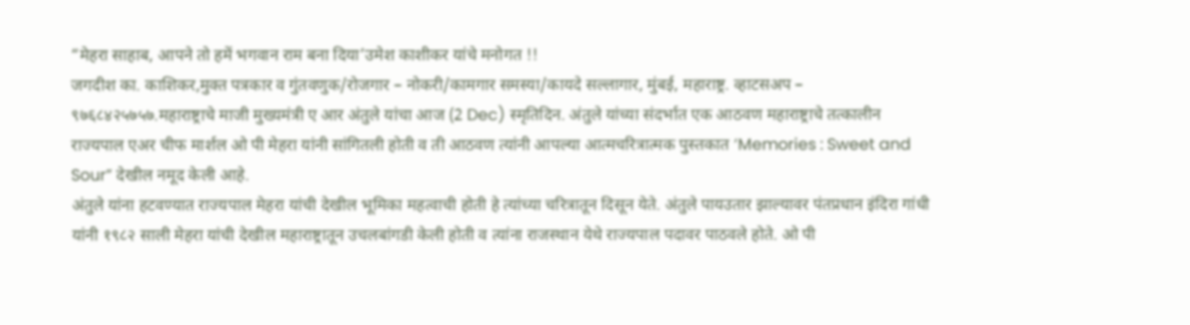“मेहरा साहाब, आपने तो हमें भगवान राम बना दिया’उमेश काशीकर यांचे मनोगत !!
जगदीश का. काशिकर,मुक्त पत्रकार व गुंतवणुक/रोजगार – नोकरी/कामगार समस्या/कायदे सल्लागार, मुंबई, महाराष्ट्र. व्हाटसअप – ९७६८४२५७५७.महाराष्ट्राचे माजी मुख्यमंत्री ए आर अंतुले यांचा आज (2 Dec) स्मृतिदिन. अंतुले यांच्या संदर्भात एक आठवण महाराष्ट्राचे तत्कालीन राज्यपाल एअर चीफ मार्शल ओ पी मेहरा यांनी सांगितली होती व ती आठवण त्यांनी आपल्या आत्मचरित्रात्मक पुस्तकात ‘Memories : Sweet and Sour” देखील नमूद केली आहे.
अंतुले यांना हटवण्यात राज्यपाल मेहरा यांची देखील भूमिका महत्वाची होती हे त्यांच्या चरित्रातून दिसून येते. अंतुले पायउतार झाल्यावर पंतप्रधान इंदिरा गांधी यांनी १९८२ साली मेहरा यांची देखील महाराष्ट्रातून उचलबांगडी केली होती व त्यांना राजस्थान येथे राज्यपाल पदावर पाठवले होते. ओ पी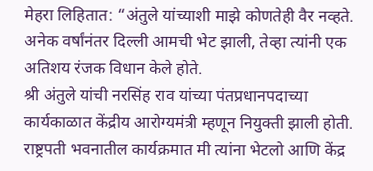मेहरा लिहितात: “अंतुले यांच्याशी माझे कोणतेही वैर नव्हते. अनेक वर्षांनंतर दिल्ली आमची भेट झाली, तेव्हा त्यांनी एक अतिशय रंजक विधान केले होते.
श्री अंतुले यांची नरसिंह राव यांच्या पंतप्रधानपदाच्या कार्यकाळात केंद्रीय आरोग्यमंत्री म्हणून नियुक्ती झाली होती. राष्ट्रपती भवनातील कार्यक्रमात मी त्यांना भेटलो आणि केंद्र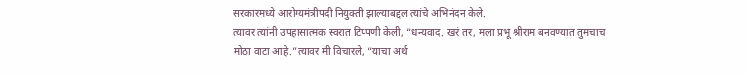सरकारमध्ये आरोग्यमंत्रीपदी नियुक्ती झाल्याबद्दल त्यांचे अभिनंदन केले.
त्यावर त्यांनी उपहासात्मक स्वरात टिप्पणी केली, “धन्यवाद. खरं तर, मला प्रभू श्रीराम बनवण्यात तुमचाच मोठा वाटा आहे.”त्यावर मी विचारले, “याचा अर्थ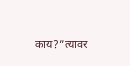काय?”त्यावर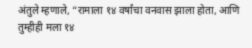अंतुले म्हणाले, “रामाला १४ वर्षांचा वनवास झाला होता, आणि तुम्हीही मला १४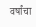वर्षांचा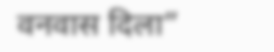वनवास दिला”